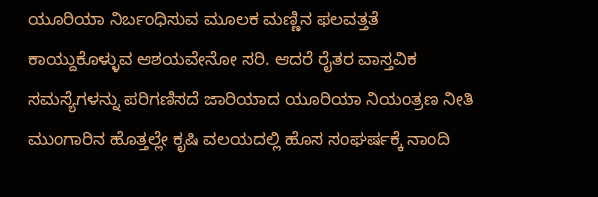ಯೂರಿಯಾ ನಿರ್ಬಂಧಿಸುವ ಮೂಲಕ ಮಣ್ಣಿನ ಫಲವತ್ತತೆ ಕಾಯ್ದುಕೊಳ್ಳುವ ಆಶಯವೇನೋ ಸರಿ. ಆದರೆ ರೈತರ ವಾಸ್ತವಿಕ ಸಮಸ್ಯೆಗಳನ್ನು ಪರಿಗಣಿಸದೆ ಜಾರಿಯಾದ ಯೂರಿಯಾ ನಿಯಂತ್ರಣ ನೀತಿ ಮುಂಗಾರಿನ ಹೊತ್ತಲ್ಲೇ ಕೃಷಿ ವಲಯದಲ್ಲಿ ಹೊಸ ಸಂಘರ್ಷಕ್ಕೆ ನಾಂದಿ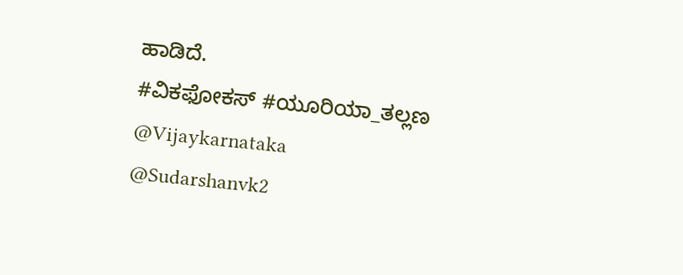ಹಾಡಿದೆ.
#ವಿಕಫೋಕಸ್ #ಯೂರಿಯಾ_ತಲ್ಲಣ @Vijaykarnataka
@Sudarshanvk2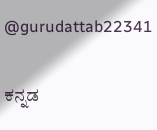@gurudattab22341

ಕನ್ನಡ